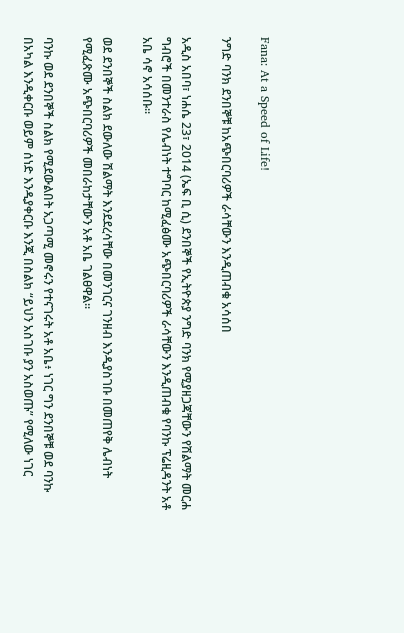Fana: At a Speed of Life!

ንግድ ባንክ ደንበኞቹ ከአጭበርባሪዎች ራሳቸውን እንዲጠብቁ አሳሰበ

አዲስ አበባ፣ ነሐሴ 23፣ 2014 (ኤፍ ቢ ሲ) ደንበኞች የኢትዮጵያ ንግድ ባንክ የሚያዘጋጃቸውን የሽልማት መርሐ ግብሮች በመንተራስ የሌብነት ተግባር ከሚፈፅሙ አጭበርባሪዎች ራሳቸውን እንዲጠብቁ የባንኩ ፕሬዚዳንት አቶ አቤ ሳኖ አሳሰቡ፡፡

ወደ ደንበኞች ስልክ ደውለው ሽልማት እንደደረሳቸው በመንገርና ገንዘብ እንዲያስገቡ በመጠየቅ ሌብነት የሚፈጽሙ አጭበርባሪዎች መበራከታቸውን አቶ አቤ ገልፀዋል፡፡

ባንኩ ወደ ደንበኞች ስልክ የሚደውልበት አጋጣሚ መኖሩን የተናገሩት አቶ አቤ፥ ነገር ግን ደንበኞቹ ወደ ባንኩ በአካል እንዲቀርቡ ወይም ሰነድ እንዲያቀርቡ እንጂ በስልክ “ይህን አስገቡ ያን አስወጡ” የሚለው ነገር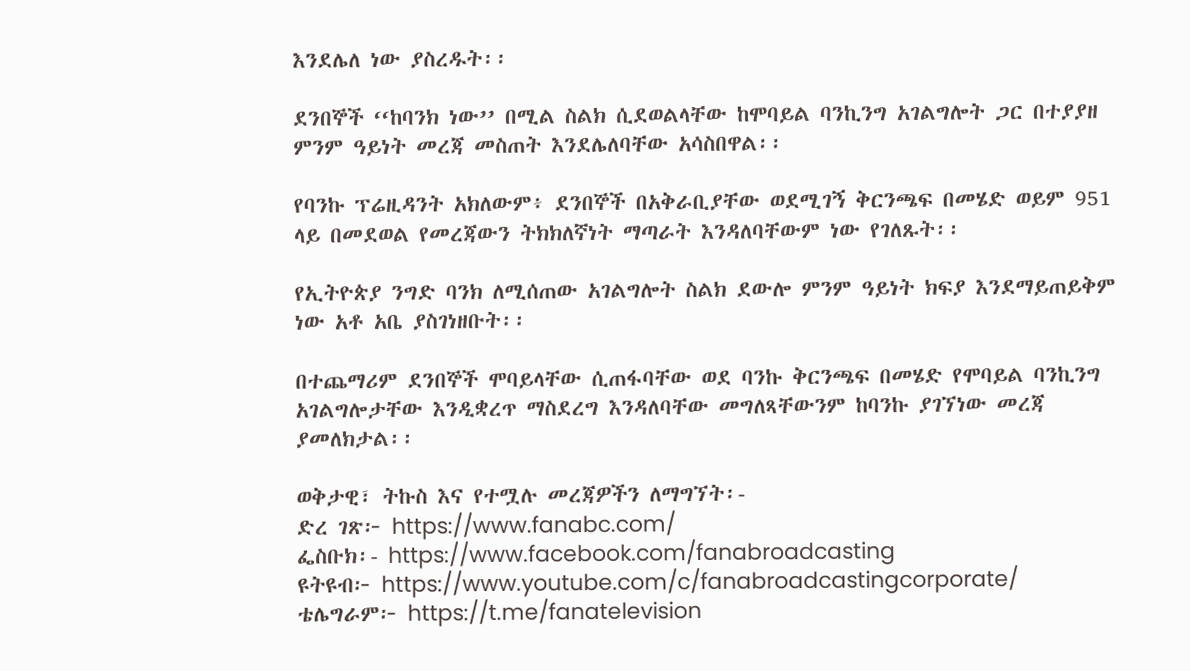እንደሌለ ነው ያስረዱት፡፡

ደንበኞች ‘‘ከባንክ ነው’’ በሚል ስልክ ሲደወልላቸው ከሞባይል ባንኪንግ አገልግሎት ጋር በተያያዘ ምንም ዓይነት መረጃ መስጠት እንደሌለባቸው አሳስበዋል፡፡

የባንኩ ፕሬዚዳንት አክለውም፥ ደንበኞች በአቅራቢያቸው ወደሚገኝ ቅርንጫፍ በመሄድ ወይም 951 ላይ በመደወል የመረጃውን ትክክለኛነት ማጣራት እንዳለባቸውም ነው የገለጹት፡፡

የኢትዮጵያ ንግድ ባንክ ለሚሰጠው አገልግሎት ስልክ ደውሎ ምንም ዓይነት ክፍያ እንደማይጠይቅም ነው አቶ አቤ ያስገነዘቡት፡፡

በተጨማሪም ደንበኞች ሞባይላቸው ሲጠፋባቸው ወደ ባንኩ ቅርንጫፍ በመሄድ የሞባይል ባንኪንግ አገልግሎታቸው እንዲቋረጥ ማስደረግ እንዳለባቸው መግለጻቸውንም ከባንኩ ያገኘነው መረጃ ያመለክታል፡፡

ወቅታዊ፣ ትኩስ እና የተሟሉ መረጃዎችን ለማግኘት፡-
ድረ ገጽ፦ https://www.fanabc.com/
ፌስቡክ፡- https://www.facebook.com/fanabroadcasting
ዩትዩብ፦ https://www.youtube.com/c/fanabroadcastingcorporate/
ቴሌግራም፦ https://t.me/fanatelevision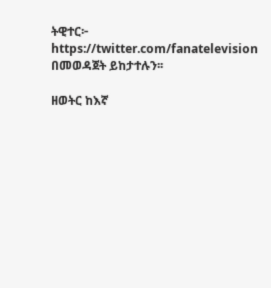ትዊተር፦ https://twitter.com/fanatelevision በመወዳጀት ይከታተሉን፡፡

ዘወትር ከእኛ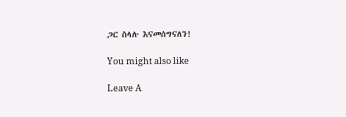ጋር ስላሉ እናመሰግናለን!

You might also like

Leave A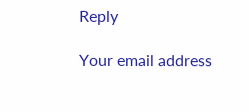Reply

Your email address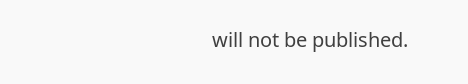will not be published.